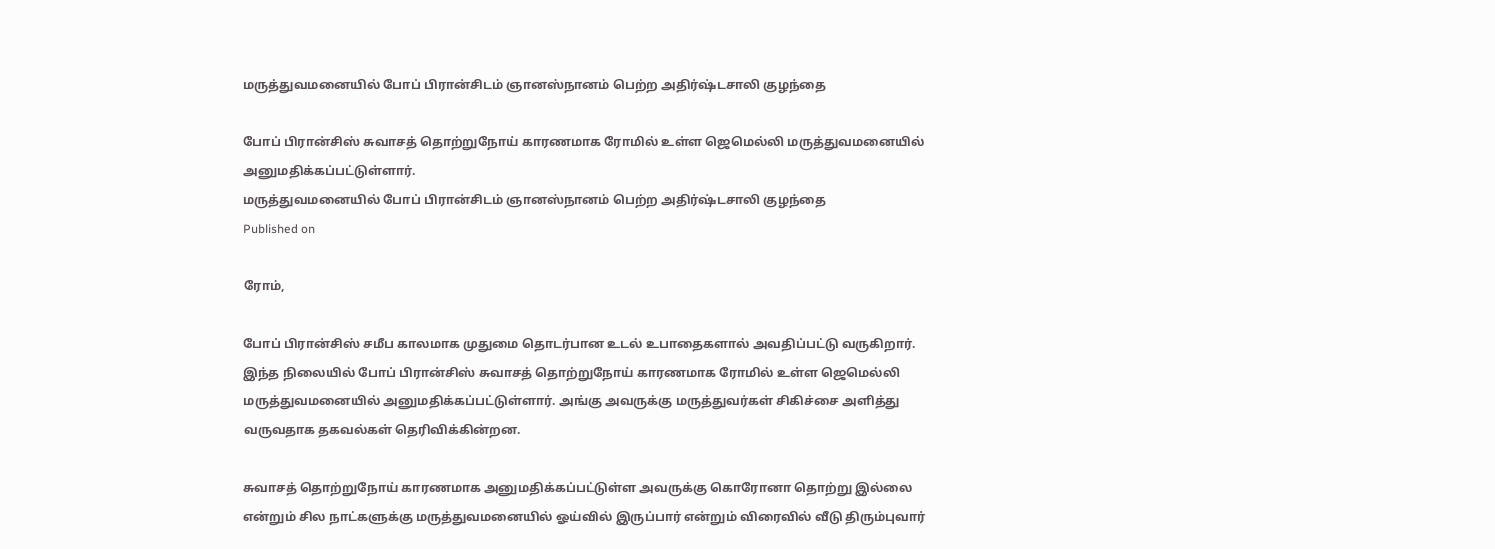மருத்துவமனையில் போப் பிரான்சிடம் ஞானஸ்நானம் பெற்ற அதிர்ஷ்டசாலி குழந்தை

போப் பிரான்சிஸ் சுவாசத் தொற்றுநோய் காரணமாக ரோமில் உள்ள ஜெமெல்லி மருத்துவமனையில் அனுமதிக்கப்பட்டுள்ளார்.
மருத்துவமனையில் போப் பிரான்சிடம் ஞானஸ்நானம் பெற்ற அதிர்ஷ்டசாலி குழந்தை
Published on

ரோம்,

போப் பிரான்சிஸ் சமீப காலமாக முதுமை தொடர்பான உடல் உபாதைகளால் அவதிப்பட்டு வருகிறார். இந்த நிலையில் போப் பிரான்சிஸ் சுவாசத் தொற்றுநோய் காரணமாக ரோமில் உள்ள ஜெமெல்லி மருத்துவமனையில் அனுமதிக்கப்பட்டுள்ளார். அங்கு அவருக்கு மருத்துவர்கள் சிகிச்சை அளித்து வருவதாக தகவல்கள் தெரிவிக்கின்றன.

சுவாசத் தொற்றுநோய் காரணமாக அனுமதிக்கப்பட்டுள்ள அவருக்கு கொரோனா தொற்று இல்லை என்றும் சில நாட்களுக்கு மருத்துவமனையில் ஓய்வில் இருப்பார் என்றும் விரைவில் வீடு திரும்புவார்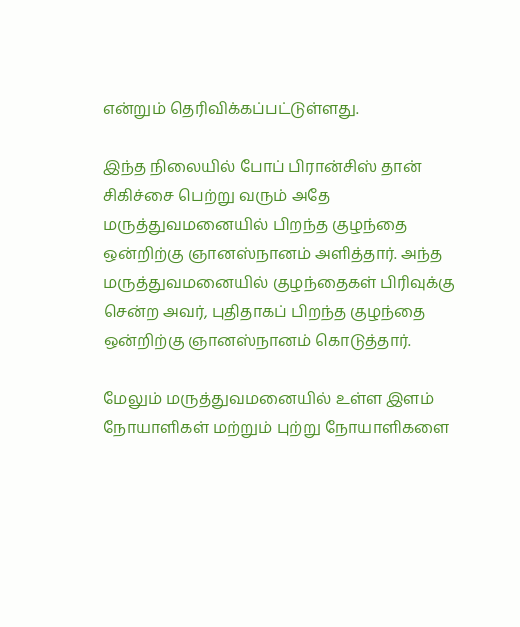என்றும் தெரிவிக்கப்பட்டுள்ளது.

இந்த நிலையில் போப் பிரான்சிஸ் தான் சிகிச்சை பெற்று வரும் அதே மருத்துவமனையில் பிறந்த குழந்தை ஒன்றிற்கு ஞானஸ்நானம் அளித்தார். அந்த மருத்துவமனையில் குழந்தைகள் பிரிவுக்கு சென்ற அவர், புதிதாகப் பிறந்த குழந்தை ஒன்றிற்கு ஞானஸ்நானம் கொடுத்தார்.

மேலும் மருத்துவமனையில் உள்ள இளம் நோயாளிகள் மற்றும் புற்று நோயாளிகளை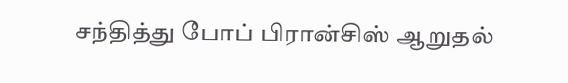சந்தித்து போப் பிரான்சிஸ் ஆறுதல்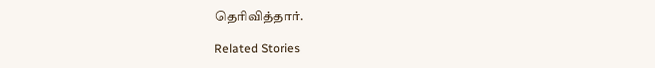தெரிவித்தார்.

Related Stories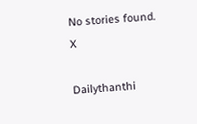No stories found.
X

Dailythanthi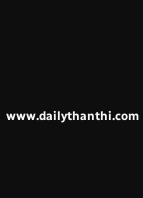www.dailythanthi.com